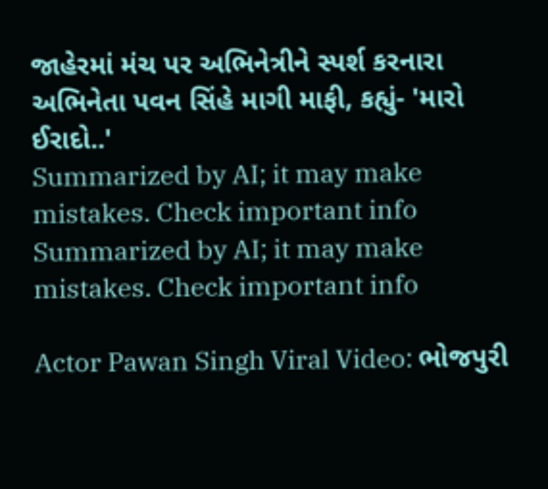જાહેરમાં મંચ પર અભિનેત્રીને સ્પર્શ કરનારા અભિનેતા પવન સિંહે માગી માફી, કહ્યું- 'મારો ઈરાદો..'
Summarized by AI; it may make mistakes. Check important info
Summarized by AI; it may make mistakes. Check important info

Actor Pawan Singh Viral Video: ભોજપુરી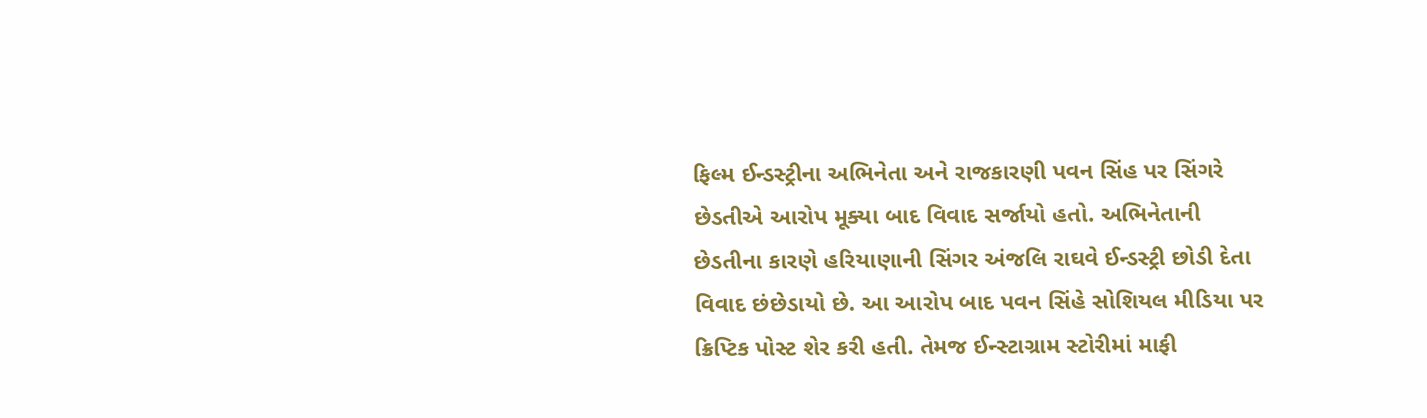ફિલ્મ ઈન્ડસ્ટ્રીના અભિનેતા અને રાજકારણી પવન સિંહ પર સિંગરે છેડતીએ આરોપ મૂક્યા બાદ વિવાદ સર્જાયો હતો. અભિનેતાની છેડતીના કારણે હરિયાણાની સિંગર અંજલિ રાઘવે ઈન્ડસ્ટ્રી છોડી દેતા વિવાદ છંછેડાયો છે. આ આરોપ બાદ પવન સિંહે સોશિયલ મીડિયા પર ક્રિપ્ટિક પોસ્ટ શેર કરી હતી. તેમજ ઈન્સ્ટાગ્રામ સ્ટોરીમાં માફી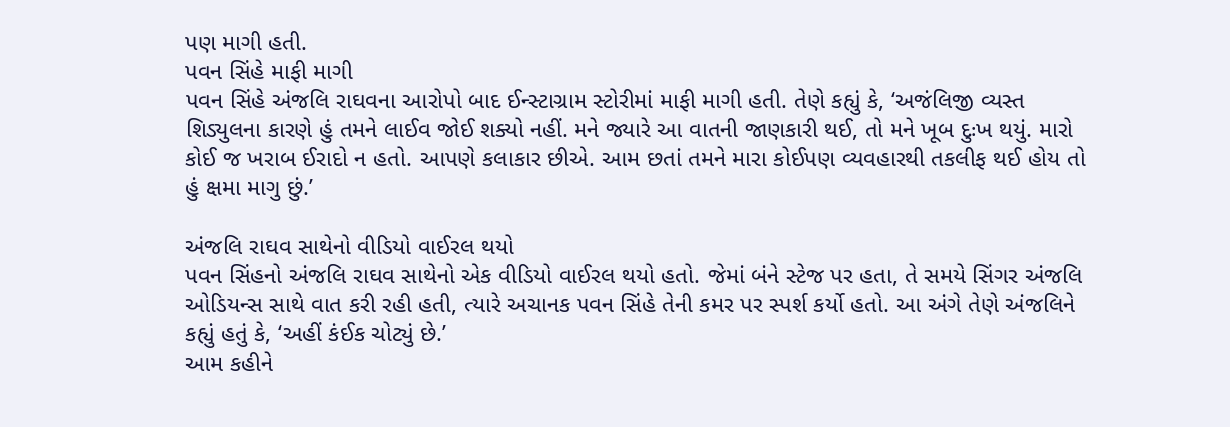પણ માગી હતી.
પવન સિંહે માફી માગી
પવન સિંહે અંજલિ રાઘવના આરોપો બાદ ઈન્સ્ટાગ્રામ સ્ટોરીમાં માફી માગી હતી. તેણે કહ્યું કે, ‘અજંલિજી વ્યસ્ત શિડ્યુલના કારણે હું તમને લાઈવ જોઈ શક્યો નહીં. મને જ્યારે આ વાતની જાણકારી થઈ, તો મને ખૂબ દુઃખ થયું. મારો કોઈ જ ખરાબ ઈરાદો ન હતો. આપણે કલાકાર છીએ. આમ છતાં તમને મારા કોઈપણ વ્યવહારથી તકલીફ થઈ હોય તો હું ક્ષમા માગુ છું.’

અંજલિ રાઘવ સાથેનો વીડિયો વાઈરલ થયો
પવન સિંહનો અંજલિ રાઘવ સાથેનો એક વીડિયો વાઈરલ થયો હતો. જેમાં બંને સ્ટેજ પર હતા, તે સમયે સિંગર અંજલિ ઓડિયન્સ સાથે વાત કરી રહી હતી, ત્યારે અચાનક પવન સિંહે તેની કમર પર સ્પર્શ કર્યો હતો. આ અંગે તેણે અંજલિને કહ્યું હતું કે, ‘અહીં કંઈક ચોટ્યું છે.’
આમ કહીને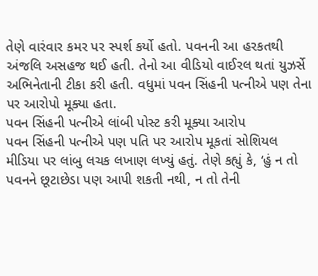તેણે વારંવાર કમર પર સ્પર્શ કર્યો હતો. પવનની આ હરકતથી અંજલિ અસહજ થઈ હતી. તેનો આ વીડિયો વાઈરલ થતાં યુઝર્સે અભિનેતાની ટીકા કરી હતી. વધુમાં પવન સિંહની પત્નીએ પણ તેના પર આરોપો મૂક્યા હતા.
પવન સિંહની પત્નીએ લાંબી પોસ્ટ કરી મૂક્યા આરોપ
પવન સિંહની પત્નીએ પણ પતિ પર આરોપ મૂકતાં સોશિયલ મીડિયા પર લાંબુ લચક લખાણ લખ્યું હતું. તેણે કહ્યું કે, ‘હું ન તો પવનને છૂટાછેડા પણ આપી શકતી નથી, ન તો તેની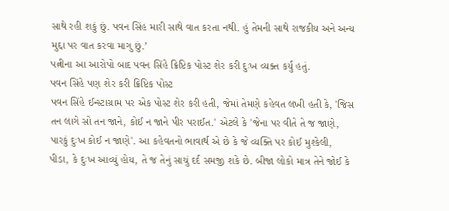સાથે રહી શકું છું. પવન સિંહ મારી સાથે વાત કરતા નથી. હું તેમની સાથે રાજકીય અને અન્ય મુદ્દા પર વાત કરવા માગુ છું.’
પત્નીના આ આરોપો બાદ પવન સિંહે ક્રિપ્ટિક પોસ્ટ શેર કરી દુઃખ વ્યક્ત કર્યુ હતું.
પવન સિંહે પણ શેર કરી ક્રિપ્ટિક પોસ્ટ
પવન સિંહે ઈન્સ્ટાગ્રામ પર એક પોસ્ટ શેર કરી હતી, જેમાં તેમણે કહેવત લખી હતી કે, 'જિસ તન લાગે સો તન જાને, કોઈ ન જાને પીર પરાઈત.' એટલે કે 'જેના પર વીતે તે જ જાણે, પારકું દુઃખ કોઈ ન જાણે'. આ કહેવતનો ભાવાર્થ એ છે કે જે વ્યક્તિ પર કોઈ મુશ્કેલી, પીડા, કે દુઃખ આવ્યું હોય, તે જ તેનું સાચું દર્દ સમજી શકે છે. બીજા લોકો માત્ર તેને જોઈ કે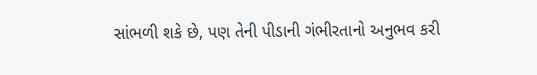સાંભળી શકે છે, પણ તેની પીડાની ગંભીરતાનો અનુભવ કરી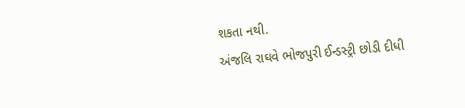શકતા નથી.
અંજલિ રાઘવે ભોજપુરી ઈન્ડસ્ટ્રી છોડી દીધી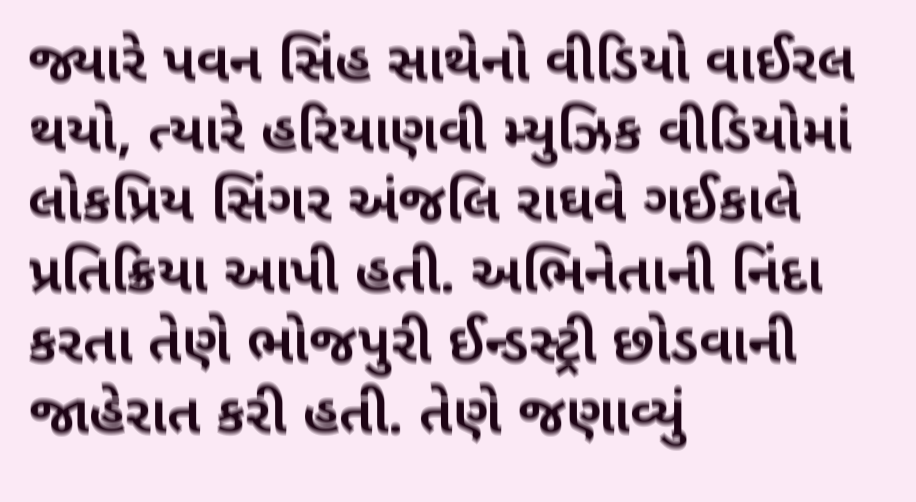જ્યારે પવન સિંહ સાથેનો વીડિયો વાઈરલ થયો, ત્યારે હરિયાણવી મ્યુઝિક વીડિયોમાં લોકપ્રિય સિંગર અંજલિ રાઘવે ગઈકાલે પ્રતિક્રિયા આપી હતી. અભિનેતાની નિંદા કરતા તેણે ભોજપુરી ઈન્ડસ્ટ્રી છોડવાની જાહેરાત કરી હતી. તેણે જણાવ્યું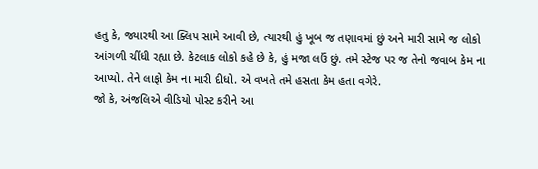હતુ કે, જ્યારથી આ ક્લિપ સામે આવી છે, ત્યારથી હું ખૂબ જ તણાવમાં છું અને મારી સામે જ લોકો આંગળી ચીંધી રહ્યા છે. કેટલાક લોકો કહે છે કે, હું મજા લઉં છું. તમે સ્ટેજ પર જ તેનો જવાબ કેમ ના આપ્યો. તેને લાફો કેમ ના મારી દીધો. એ વખતે તમે હસતા કેમ હતા વગેરે.
જો કે, અંજલિએ વીડિયો પોસ્ટ કરીને આ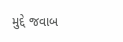મુદ્દે જવાબ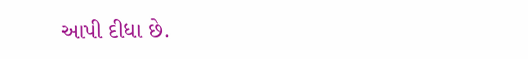આપી દીધા છે.